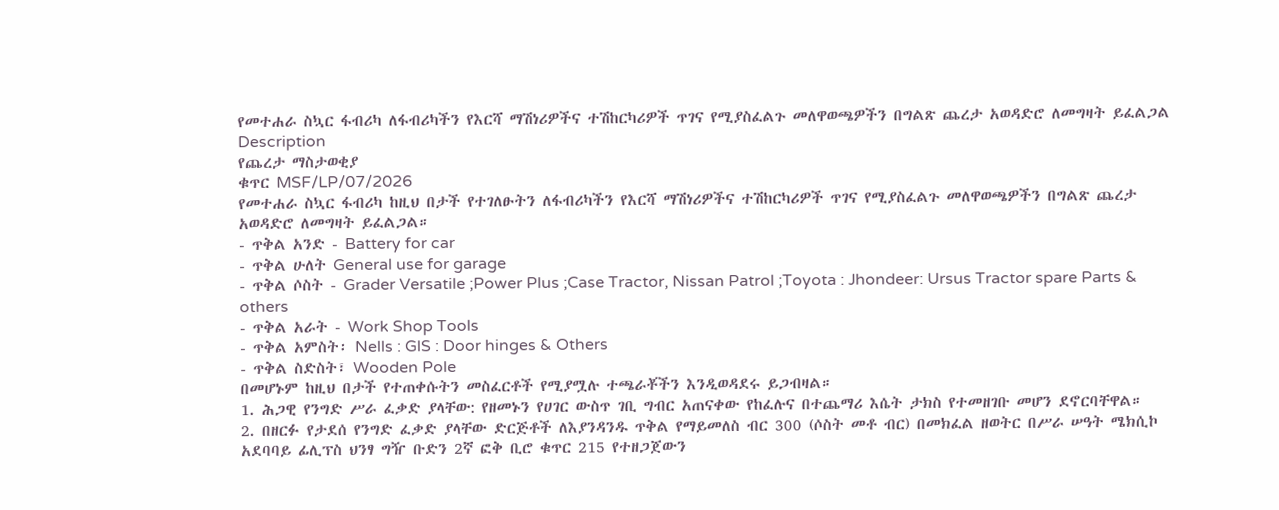የመተሐራ ስኳር ፋብሪካ ለፋብሪካችን የእርሻ ማሽነሪዎችና ተሽከርካሪዎች ጥገና የሚያስፈልጉ መለዋወጫዎችን በግልጽ ጨረታ አወዳድሮ ለመግዛት ይፈልጋል
Description
የጨረታ ማስታወቂያ
ቁጥር MSF/LP/07/2026
የመተሐራ ስኳር ፋብሪካ ከዚህ በታች የተገለፁትን ለፋብሪካችን የእርሻ ማሽነሪዎችና ተሽከርካሪዎች ጥገና የሚያስፈልጉ መለዋወጫዎችን በግልጽ ጨረታ አወዳድሮ ለመግዛት ይፈልጋል።
- ጥቅል አንድ - Battery for car
- ጥቅል ሁለት General use for garage
- ጥቅል ሶስት - Grader Versatile ;Power Plus ;Case Tractor, Nissan Patrol ;Toyota : Jhondeer: Ursus Tractor spare Parts & others
- ጥቅል አራት - Work Shop Tools
- ጥቅል አምስት፡ Nells : GlS : Door hinges & Others
- ጥቅል ስድስት፣ Wooden Pole
በመሆኑም ከዚህ በታች የተጠቀሱትን መስፈርቶች የሚያሟሉ ተጫራቾችን እንዲወዳደሩ ይጋብዛል።
1. ሕጋዊ የንግድ ሥራ ፈቃድ ያላቸው: የዘመኑን የሀገር ውስጥ ገቢ ግብር አጠናቀው የከፈሉና በተጨማሪ እሴት ታክስ የተመዘገቡ መሆን ደኖርባቸዋል።
2. በዘርፉ የታደሰ የንግድ ፈቃድ ያላቸው ድርጅቶች ለእያንዳንዱ ጥቅል የማይመለስ ብር 300 (ሶስት መቶ ብር) በመክፈል ዘወትር በሥራ ሠዓት ሜክሲኮ አደባባይ ፊሊፕስ ህንፃ ግዥ ቡድን 2ኛ ፎቅ ቢሮ ቁጥር 215 የተዘጋጀውን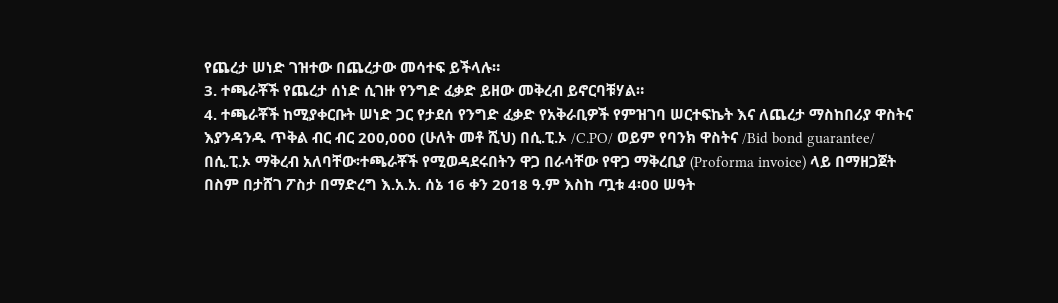የጨረታ ሠነድ ገዝተው በጨረታው መሳተፍ ይችላሉ።
3. ተጫራቾች የጨረታ ሰነድ ሲገዙ የንግድ ፈቃድ ይዘው መቅረብ ይኖርባቹሃል።
4. ተጫራቾች ከሚያቀርቡት ሠነድ ጋር የታደሰ የንግድ ፈቃድ የአቅራቢዎች የምዝገባ ሠርተፍኬት እና ለጨረታ ማስከበሪያ ዋስትና እያንዳንዱ ጥቅል ብር ብር 200,000 (ሁለት መቶ ሺህ) በሲ.ፒ.ኦ /C.PO/ ወይም የባንክ ዋስትና /Bid bond guarantee/ በሲ.ፒ.ኦ ማቅረብ አለባቸው፡ተጫራቾች የሚወዳደሩበትን ዋጋ በራሳቸው የዋጋ ማቅረቢያ (Proforma invoice) ላይ በማዘጋጀት በስም በታሸገ ፖስታ በማድረግ እ.አ.አ. ሰኔ 16 ቀን 2018 ዓ.ም እስከ ጧቱ 4፡00 ሠዓት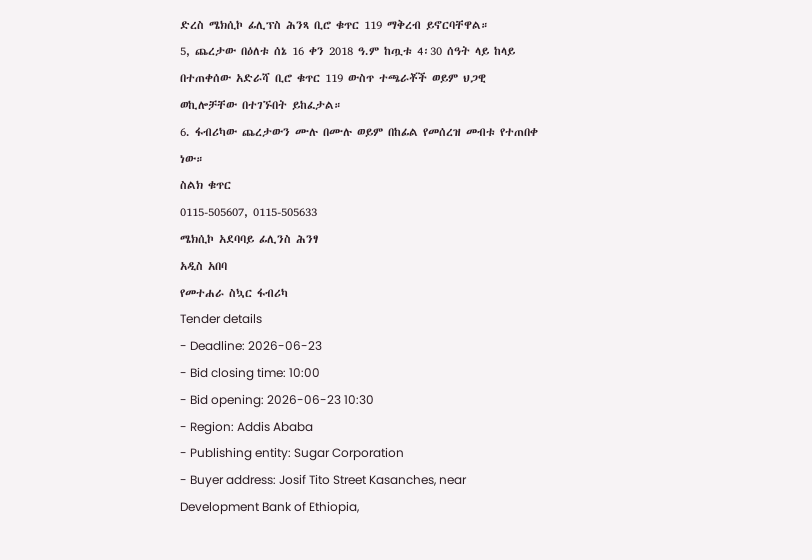ድረስ ሜክሲኮ ፊሊፕስ ሕንጻ ቢሮ ቁጥር 119 ማቅረብ ይኖርባቸዋል።
5, ጨረታው በዕለቱ ሰኔ 16 ቀን 2018 ዓ.ም ከጧቱ 4፡30 ሰዓት ላይ ከላይ በተጠቀሰው አድራሻ ቢሮ ቁጥር 119 ውስጥ ተጫራቾች ወይም ህጋዊ ወኪሎቻቸው በተገኙበት ይከፈታል።
6. ፋብሪካው ጨረታውን ሙሉ በሙሉ ወይም በከፊል የመሰረዝ መብቱ የተጠበቀ ነው።
ስልክ ቁጥር
0115-505607, 0115-505633
ሜክሲኮ አደባባይ ፊሊንስ ሕንፃ
አዲስ አበባ
የመተሐራ ስኳር ፋብሪካ
Tender details
- Deadline: 2026-06-23
- Bid closing time: 10:00
- Bid opening: 2026-06-23 10:30
- Region: Addis Ababa
- Publishing entity: Sugar Corporation
- Buyer address: Josif Tito Street Kasanches, near Development Bank of Ethiopia,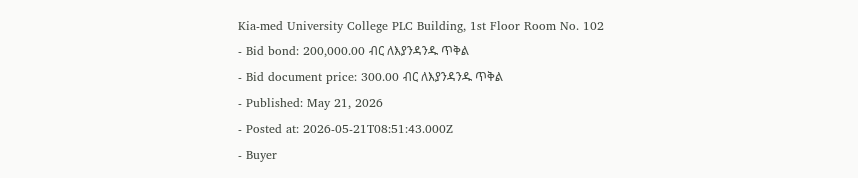Kia-med University College PLC Building, 1st Floor Room No. 102
- Bid bond: 200,000.00 ብር ለእያንዳንዱ ጥቅል
- Bid document price: 300.00 ብር ለእያንዳንዱ ጥቅል
- Published: May 21, 2026
- Posted at: 2026-05-21T08:51:43.000Z
- Buyer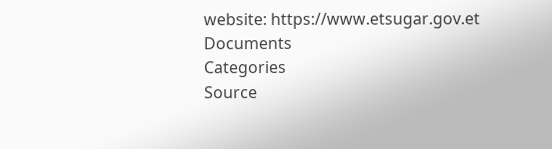website: https://www.etsugar.gov.et
Documents
Categories
Source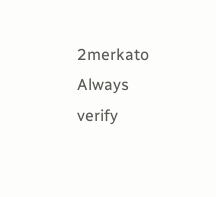2merkato
Always verify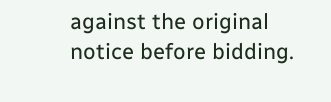against the original notice before bidding.